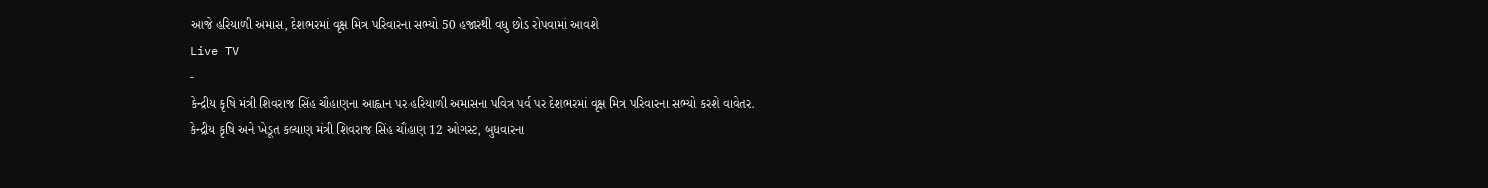આજે હરિયાળી અમાસ, દેશભરમાં વૃક્ષ મિત્ર પરિવારના સભ્યો 50 હજારથી વધુ છોડ રોપવામાં આવશે
Live TV
-
કેન્દ્રીય કૃષિ મંત્રી શિવરાજ સિંહ ચૌહાણના આહ્વાન પર હરિયાળી અમાસના પવિત્ર પર્વ પર દેશભરમાં વૃક્ષ મિત્ર પરિવારના સભ્યો કરશે વાવેતર.
કેન્દ્રીય કૃષિ અને ખેડૂત કલ્યાણ મંત્રી શિવરાજ સિંહ ચૌહાણ 12 ઓગસ્ટ, બુધવારના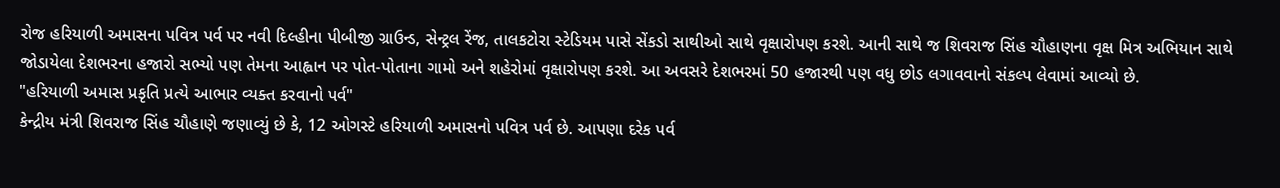રોજ હરિયાળી અમાસના પવિત્ર પર્વ પર નવી દિલ્હીના પીબીજી ગ્રાઉન્ડ, સેન્ટ્રલ રેંજ, તાલકટોરા સ્ટેડિયમ પાસે સેંકડો સાથીઓ સાથે વૃક્ષારોપણ કરશે. આની સાથે જ શિવરાજ સિંહ ચૌહાણના વૃક્ષ મિત્ર અભિયાન સાથે જોડાયેલા દેશભરના હજારો સભ્યો પણ તેમના આહ્વાન પર પોત-પોતાના ગામો અને શહેરોમાં વૃક્ષારોપણ કરશે. આ અવસરે દેશભરમાં 50 હજારથી પણ વધુ છોડ લગાવવાનો સંકલ્પ લેવામાં આવ્યો છે.
"હરિયાળી અમાસ પ્રકૃતિ પ્રત્યે આભાર વ્યક્ત કરવાનો પર્વ"
કેન્દ્રીય મંત્રી શિવરાજ સિંહ ચૌહાણે જણાવ્યું છે કે, 12 ઓગસ્ટે હરિયાળી અમાસનો પવિત્ર પર્વ છે. આપણા દરેક પર્વ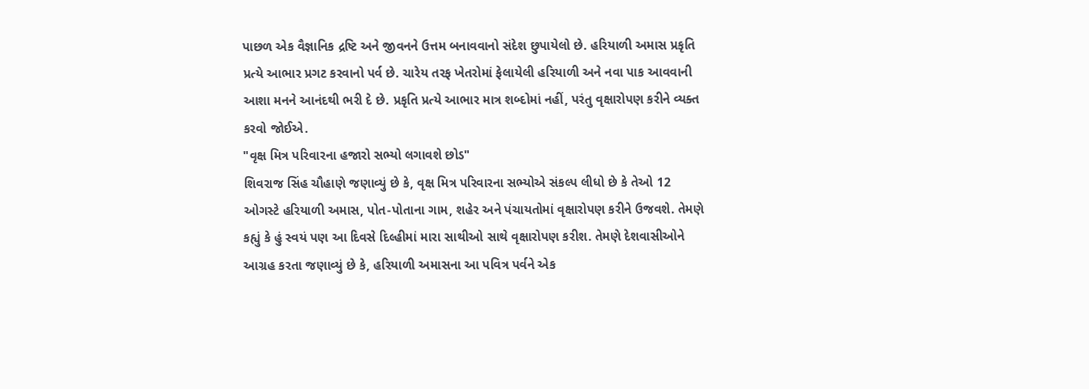પાછળ એક વૈજ્ઞાનિક દ્રષ્ટિ અને જીવનને ઉત્તમ બનાવવાનો સંદેશ છુપાયેલો છે. હરિયાળી અમાસ પ્રકૃતિ પ્રત્યે આભાર પ્રગટ કરવાનો પર્વ છે. ચારેય તરફ ખેતરોમાં ફેલાયેલી હરિયાળી અને નવા પાક આવવાની આશા મનને આનંદથી ભરી દે છે. પ્રકૃતિ પ્રત્યે આભાર માત્ર શબ્દોમાં નહીં, પરંતુ વૃક્ષારોપણ કરીને વ્યક્ત કરવો જોઈએ.
"વૃક્ષ મિત્ર પરિવારના હજારો સભ્યો લગાવશે છોડ"
શિવરાજ સિંહ ચૌહાણે જણાવ્યું છે કે, વૃક્ષ મિત્ર પરિવારના સભ્યોએ સંકલ્પ લીધો છે કે તેઓ 12 ઓગસ્ટે હરિયાળી અમાસ, પોત-પોતાના ગામ, શહેર અને પંચાયતોમાં વૃક્ષારોપણ કરીને ઉજવશે. તેમણે કહ્યું કે હું સ્વયં પણ આ દિવસે દિલ્હીમાં મારા સાથીઓ સાથે વૃક્ષારોપણ કરીશ. તેમણે દેશવાસીઓને આગ્રહ કરતા જણાવ્યું છે કે, હરિયાળી અમાસના આ પવિત્ર પર્વને એક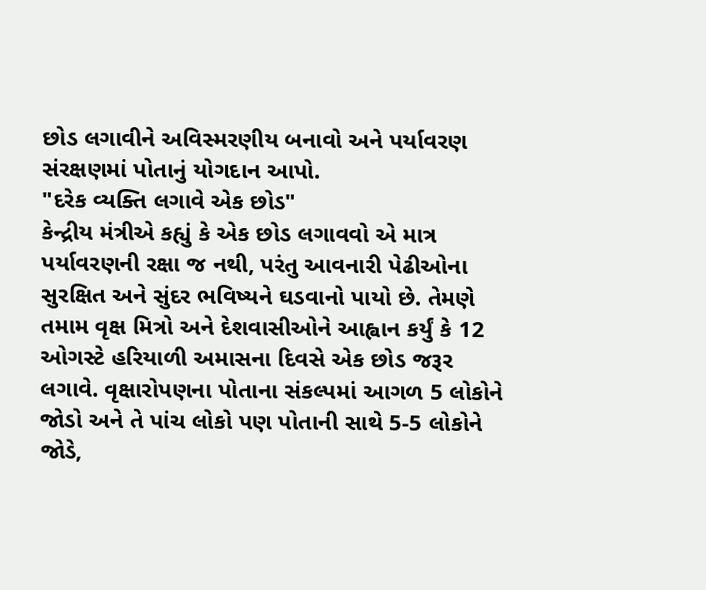છોડ લગાવીને અવિસ્મરણીય બનાવો અને પર્યાવરણ સંરક્ષણમાં પોતાનું યોગદાન આપો.
"દરેક વ્યક્તિ લગાવે એક છોડ"
કેન્દ્રીય મંત્રીએ કહ્યું કે એક છોડ લગાવવો એ માત્ર પર્યાવરણની રક્ષા જ નથી, પરંતુ આવનારી પેઢીઓના સુરક્ષિત અને સુંદર ભવિષ્યને ઘડવાનો પાયો છે. તેમણે તમામ વૃક્ષ મિત્રો અને દેશવાસીઓને આહ્વાન કર્યું કે 12 ઓગસ્ટે હરિયાળી અમાસના દિવસે એક છોડ જરૂર લગાવે. વૃક્ષારોપણના પોતાના સંકલ્પમાં આગળ 5 લોકોને જોડો અને તે પાંચ લોકો પણ પોતાની સાથે 5-5 લોકોને જોડે,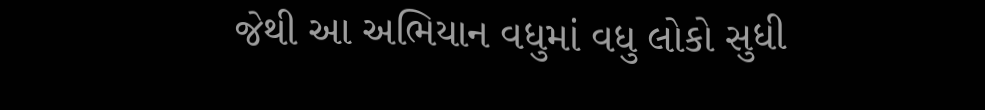જેથી આ અભિયાન વધુમાં વધુ લોકો સુધી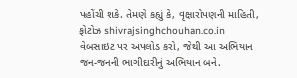પહોંચી શકે. તેમણે કહ્યું કે, વૃક્ષારોપણની માહિતી, ફોટોઝ shivrajsinghchouhan.co.in વેબસાઇટ પર અપલોડ કરો, જેથી આ અભિયાન જન-જનની ભાગીદારીનું અભિયાન બને.